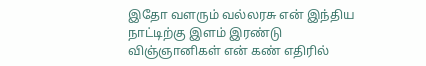இதோ வளரும் வல்லரசு என் இந்திய நாட்டிற்கு இளம் இரண்டு விஞ்ஞானிகள் என் கண் எதிரில்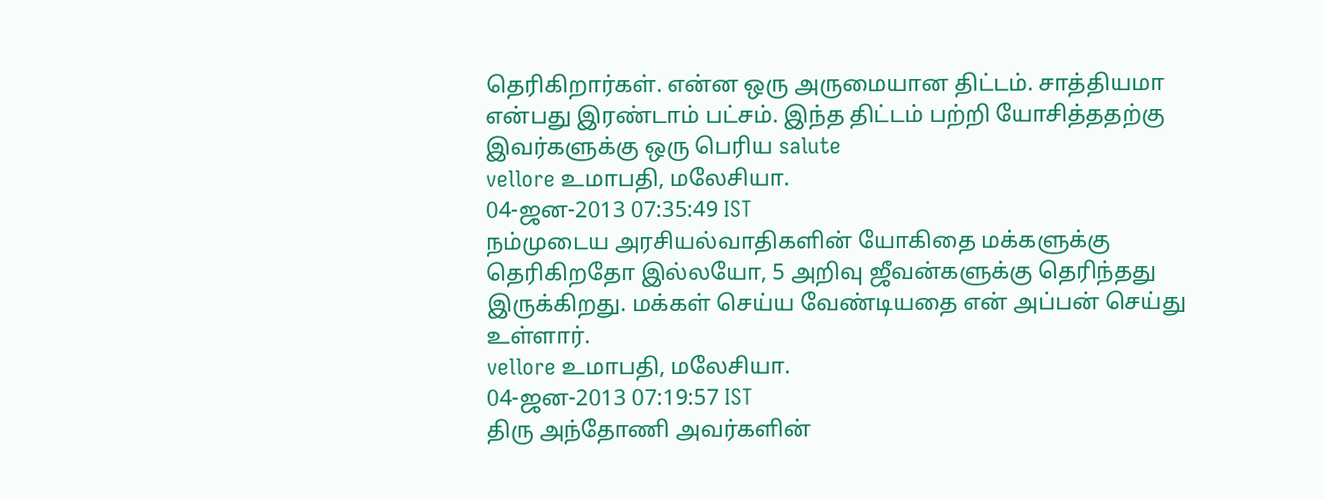தெரிகிறார்கள். என்ன ஒரு அருமையான திட்டம். சாத்தியமா என்பது இரண்டாம் பட்சம். இந்த திட்டம் பற்றி யோசித்ததற்கு இவர்களுக்கு ஒரு பெரிய salute
vellore உமாபதி, மலேசியா.
04-ஜன-2013 07:35:49 IST
நம்முடைய அரசியல்வாதிகளின் யோகிதை மக்களுக்கு தெரிகிறதோ இல்லயோ, 5 அறிவு ஜீவன்களுக்கு தெரிந்தது இருக்கிறது. மக்கள் செய்ய வேண்டியதை என் அப்பன் செய்து உள்ளார்.
vellore உமாபதி, மலேசியா.
04-ஜன-2013 07:19:57 IST
திரு அந்தோணி அவர்களின்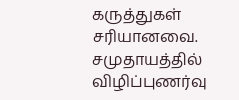கருத்துகள் சரியானவை. சமுதாயத்தில் விழிப்புணர்வு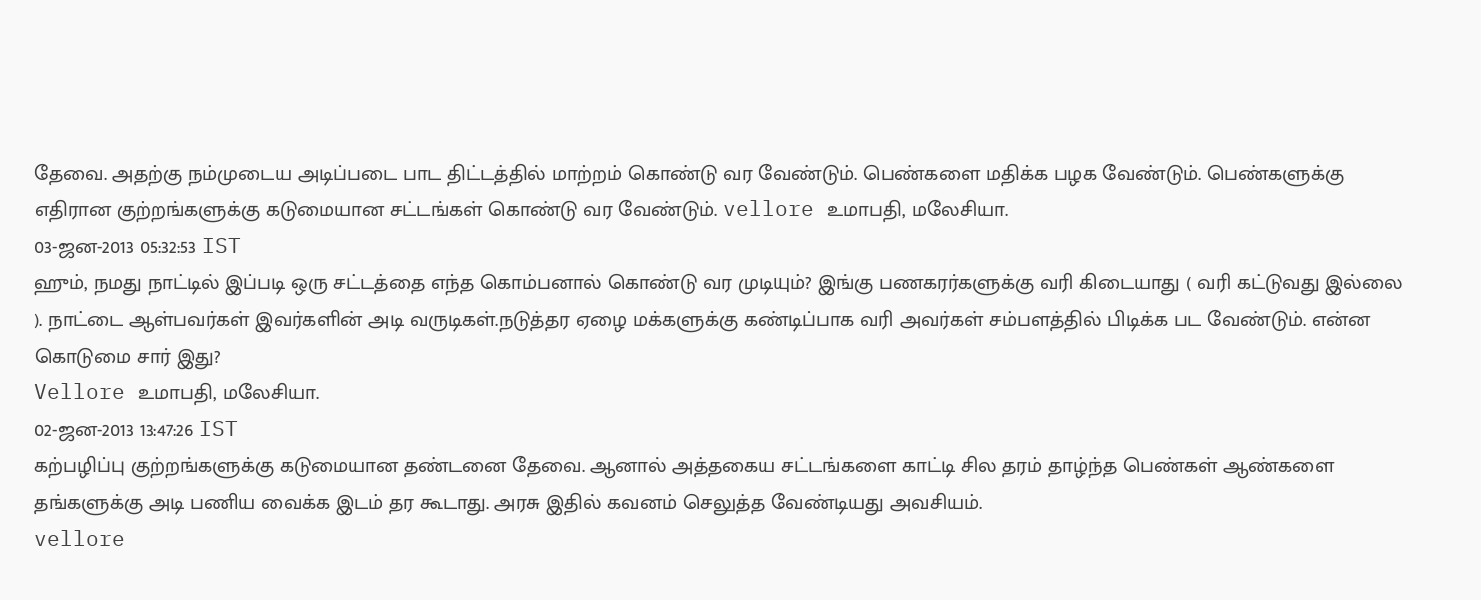தேவை. அதற்கு நம்முடைய அடிப்படை பாட திட்டத்தில் மாற்றம் கொண்டு வர வேண்டும். பெண்களை மதிக்க பழக வேண்டும். பெண்களுக்கு எதிரான குற்றங்களுக்கு கடுமையான சட்டங்கள் கொண்டு வர வேண்டும். vellore உமாபதி, மலேசியா.
03-ஜன-2013 05:32:53 IST
ஹும், நமது நாட்டில் இப்படி ஒரு சட்டத்தை எந்த கொம்பனால் கொண்டு வர முடியும்? இங்கு பணகரர்களுக்கு வரி கிடையாது ( வரி கட்டுவது இல்லை ). நாட்டை ஆள்பவர்கள் இவர்களின் அடி வருடிகள்.நடுத்தர ஏழை மக்களுக்கு கண்டிப்பாக வரி அவர்கள் சம்பளத்தில் பிடிக்க பட வேண்டும். என்ன கொடுமை சார் இது?
Vellore உமாபதி, மலேசியா.
02-ஜன-2013 13:47:26 IST
கற்பழிப்பு குற்றங்களுக்கு கடுமையான தண்டனை தேவை. ஆனால் அத்தகைய சட்டங்களை காட்டி சில தரம் தாழ்ந்த பெண்கள் ஆண்களை தங்களுக்கு அடி பணிய வைக்க இடம் தர கூடாது. அரசு இதில் கவனம் செலுத்த வேண்டியது அவசியம்.
vellore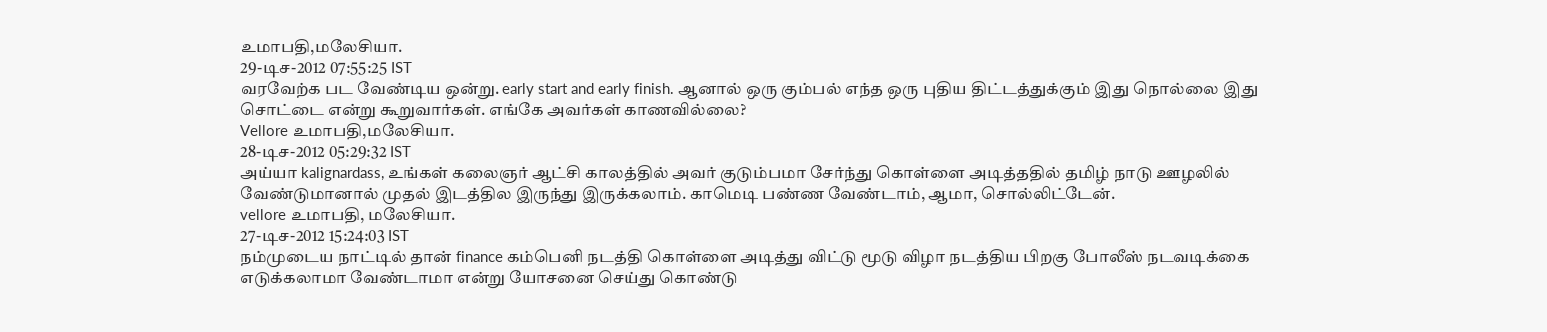உமாபதி,மலேசியா.
29-டிச-2012 07:55:25 IST
வரவேற்க பட வேண்டிய ஒன்று. early start and early finish. ஆனால் ஒரு கும்பல் எந்த ஒரு புதிய திட்டத்துக்கும் இது நொல்லை இது சொட்டை என்று கூறுவார்கள். எங்கே அவர்கள் காணவில்லை?
Vellore உமாபதி,மலேசியா.
28-டிச-2012 05:29:32 IST
அய்யா kalignardass, உங்கள் கலைஞர் ஆட்சி காலத்தில் அவர் குடும்பமா சேர்ந்து கொள்ளை அடித்ததில் தமிழ் நாடு ஊழலில் வேண்டுமானால் முதல் இடத்தில இருந்து இருக்கலாம். காமெடி பண்ண வேண்டாம், ஆமா, சொல்லிட்டேன்.
vellore உமாபதி, மலேசியா.
27-டிச-2012 15:24:03 IST
நம்முடைய நாட்டில் தான் finance கம்பெனி நடத்தி கொள்ளை அடித்து விட்டு மூடு விழா நடத்திய பிறகு போலீஸ் நடவடிக்கை எடுக்கலாமா வேண்டாமா என்று யோசனை செய்து கொண்டு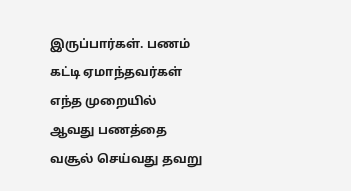இருப்பார்கள். பணம் கட்டி ஏமாந்தவர்கள் எந்த முறையில் ஆவது பணத்தை வசூல் செய்வது தவறு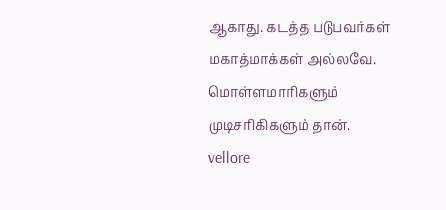ஆகாது. கடத்த படுபவர்கள் மகாத்மாக்கள் அல்லவே. மொள்ளமாரிகளும் முடிசரிகிகளும் தான்.
vellore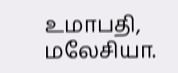உமாபதி, மலேசியா.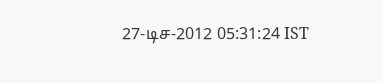27-டிச-2012 05:31:24 IST